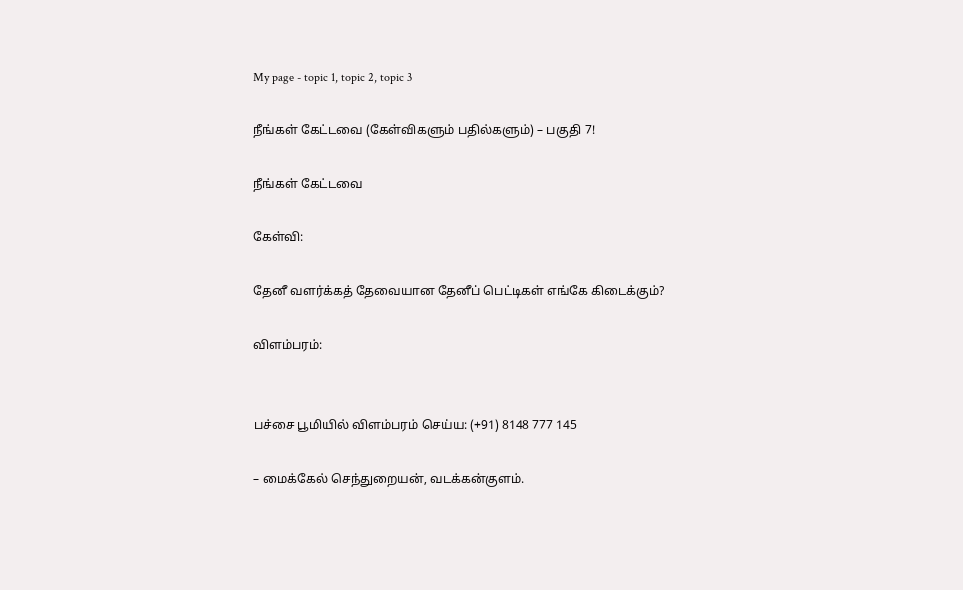My page - topic 1, topic 2, topic 3

நீங்கள் கேட்டவை (கேள்விகளும் பதில்களும்) – பகுதி 7!

நீங்கள் கேட்டவை

கேள்வி:

தேனீ வளர்க்கத் தேவையான தேனீப் பெட்டிகள் எங்கே கிடைக்கும்?

விளம்பரம்:


பச்சை பூமியில் விளம்பரம் செய்ய: (+91) 8148 777 145

– மைக்கேல் செந்துறையன், வடக்கன்குளம்.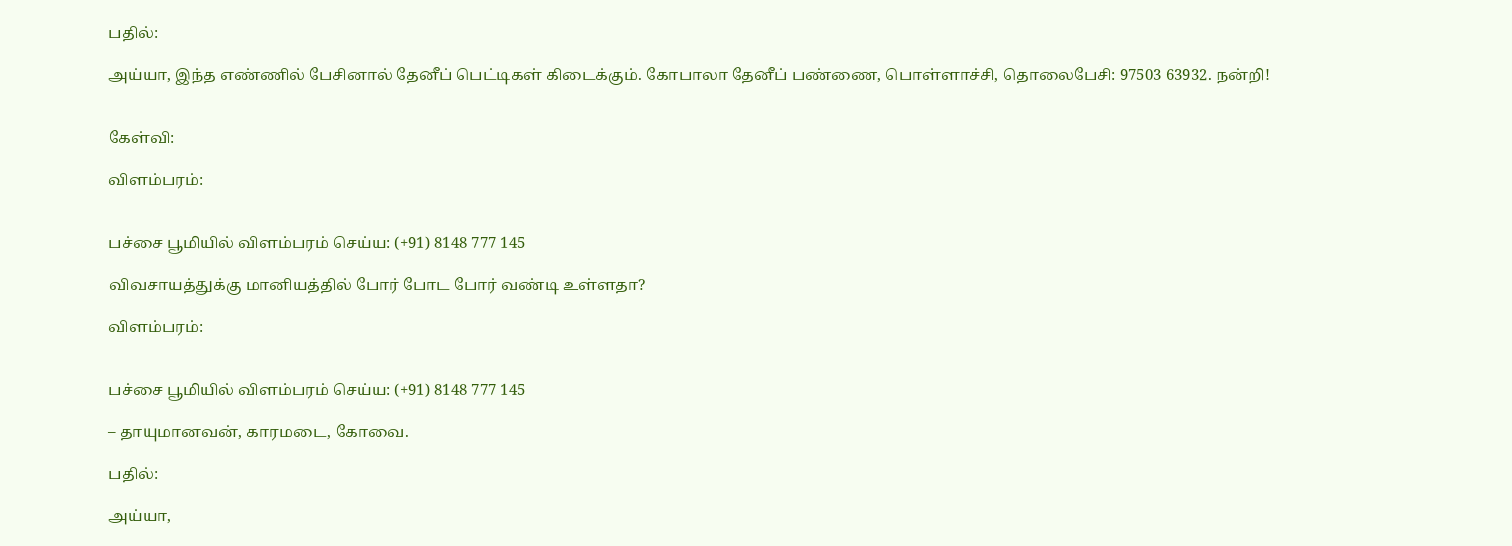பதில்:

அய்யா, இந்த எண்ணில் பேசினால் தேனீப் பெட்டிகள் கிடைக்கும். கோபாலா தேனீப் பண்ணை, பொள்ளாச்சி, தொலைபேசி: 97503 63932. நன்றி!


கேள்வி:

விளம்பரம்:


பச்சை பூமியில் விளம்பரம் செய்ய: (+91) 8148 777 145

விவசாயத்துக்கு மானியத்தில் போர் போட போர் வண்டி உள்ளதா?

விளம்பரம்:


பச்சை பூமியில் விளம்பரம் செய்ய: (+91) 8148 777 145

– தாயுமானவன், காரமடை, கோவை.

பதில்:

அய்யா,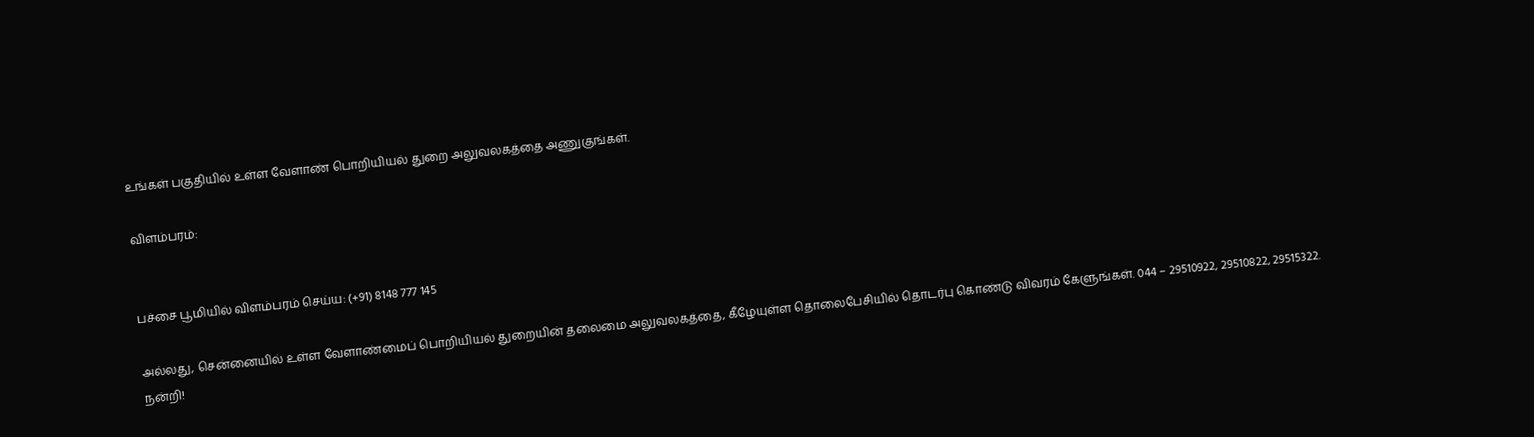உங்கள் பகுதியில் உள்ள வேளாண் பொறியியல் துறை அலுவலகத்தை அணுகுங்கள்.

விளம்பரம்:


பச்சை பூமியில் விளம்பரம் செய்ய: (+91) 8148 777 145

அல்லது, சென்னையில் உள்ள வேளாண்மைப் பொறியியல் துறையின் தலைமை அலுவலகத்தை, கீழேயுள்ள தொலைபேசியில் தொடர்பு கொண்டு விவரம் கேளுங்கள். 044 – 29510922, 29510822, 29515322. நன்றி!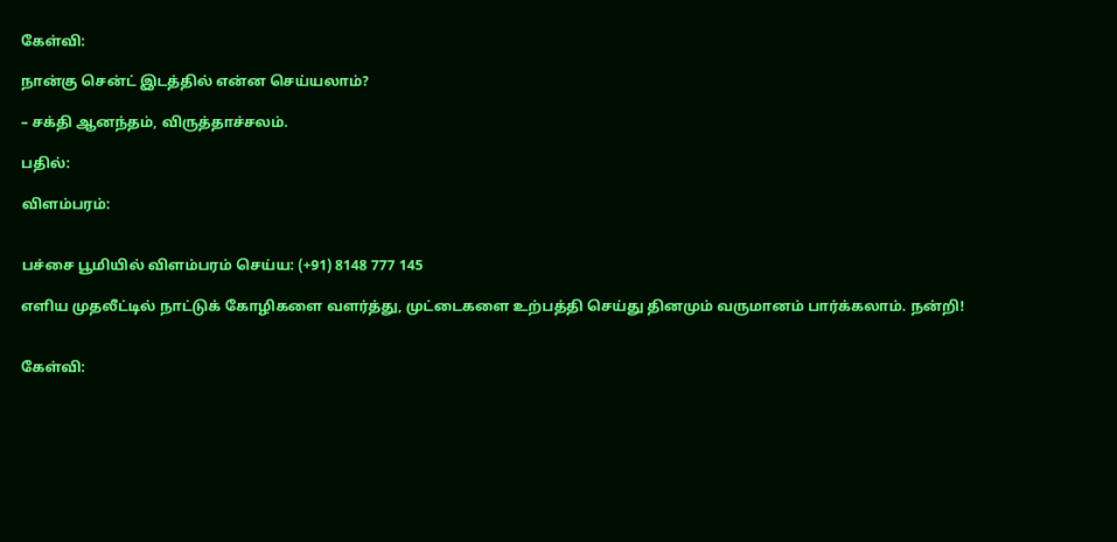கேள்வி:

நான்கு சென்ட் இடத்தில் என்ன செய்யலாம்?

– சக்தி ஆனந்தம், விருத்தாச்சலம்.

பதில்:

விளம்பரம்:


பச்சை பூமியில் விளம்பரம் செய்ய: (+91) 8148 777 145

எளிய முதலீட்டில் நாட்டுக் கோழிகளை வளர்த்து, முட்டைகளை உற்பத்தி செய்து தினமும் வருமானம் பார்க்கலாம். நன்றி!


கேள்வி: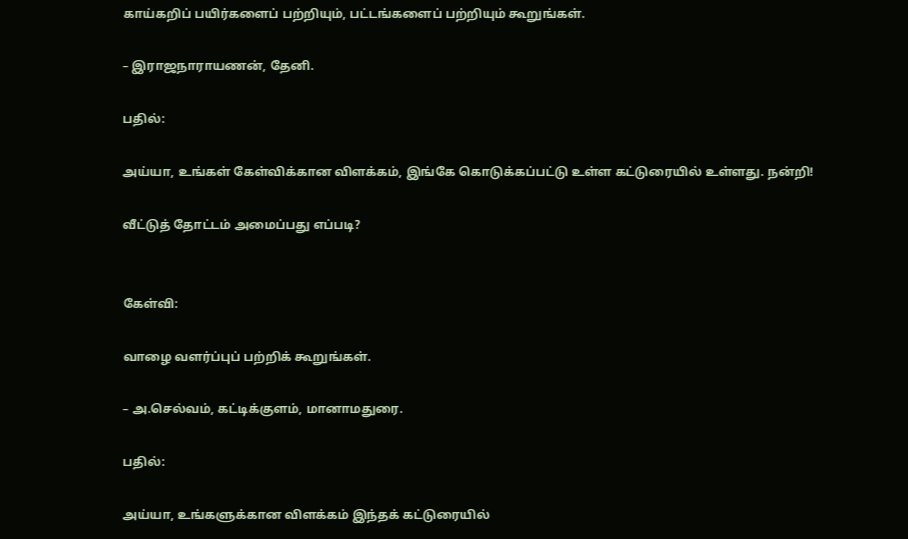காய்கறிப் பயிர்களைப் பற்றியும், பட்டங்களைப் பற்றியும் கூறுங்கள்.

– இராஜநாராயணன், தேனி.

பதில்:

அய்யா, உங்கள் கேள்விக்கான விளக்கம், இங்கே கொடுக்கப்பட்டு உள்ள கட்டுரையில் உள்ளது. நன்றி!

வீட்டுத் தோட்டம் அமைப்பது எப்படி?


கேள்வி:

வாழை வளர்ப்புப் பற்றிக் கூறுங்கள்.

– அ.செல்வம், கட்டிக்குளம், மானாமதுரை.

பதில்:

அய்யா, உங்களுக்கான விளக்கம் இந்தக் கட்டுரையில்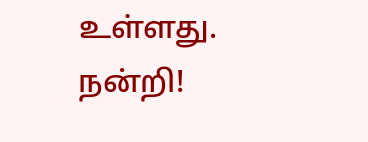உள்ளது. நன்றி!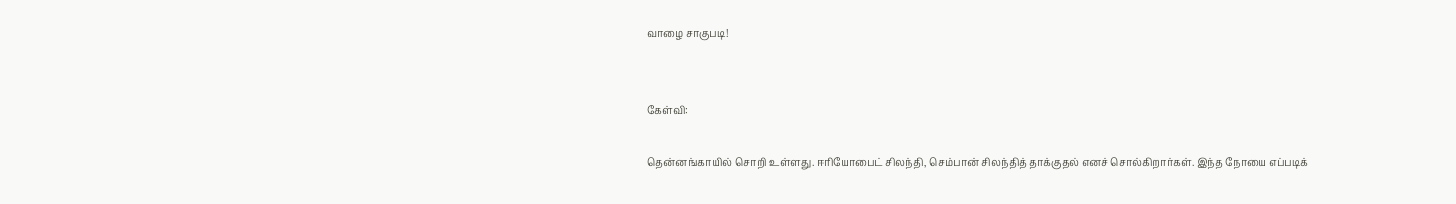வாழை சாகுபடி!


கேள்வி:

தென்னங்காயில் சொறி உள்ளது. ஈரியோபைட் சிலந்தி, செம்பான் சிலந்தித் தாக்குதல் எனச் சொல்கிறார்கள். இந்த நோயை எப்படிக்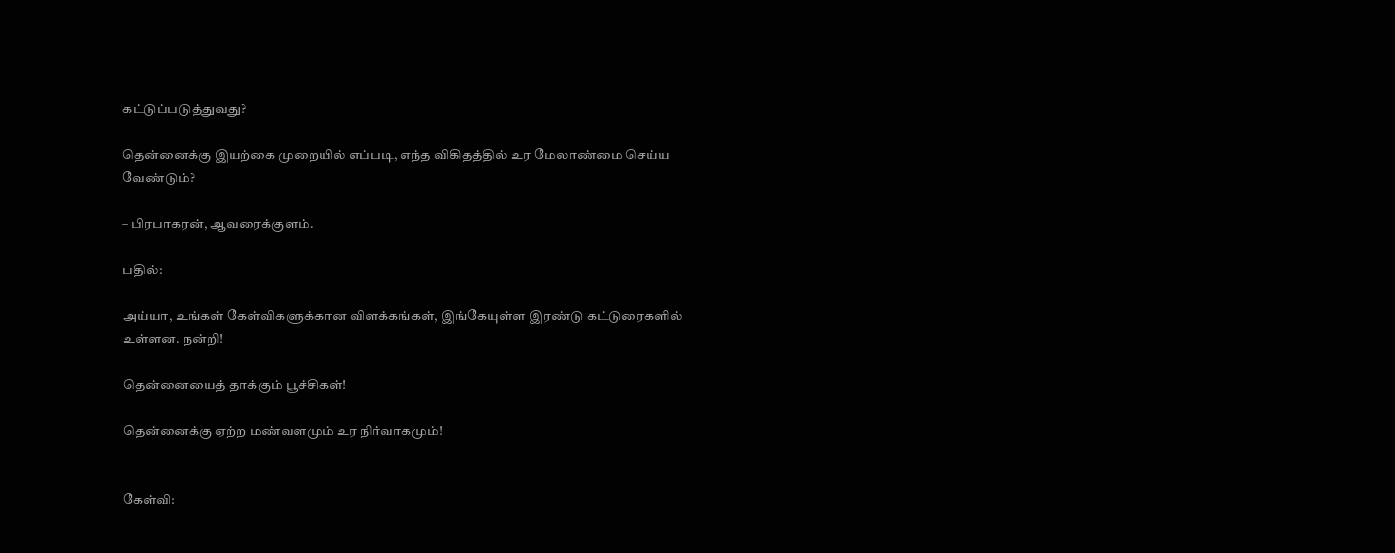கட்டுப்படுத்துவது?

தென்னைக்கு இயற்கை முறையில் எப்படி, எந்த விகிதத்தில் உர மேலாண்மை செய்ய வேண்டும்?

– பிரபாகரன், ஆவரைக்குளம்.

பதில்:

அய்யா, உங்கள் கேள்விகளுக்கான விளக்கங்கள், இங்கேயுள்ள இரண்டு கட்டுரைகளில் உள்ளன. நன்றி!

தென்னையைத் தாக்கும் பூச்சிகள்!

தென்னைக்கு ஏற்ற மண்வளமும் உர நிர்வாகமும்!


கேள்வி: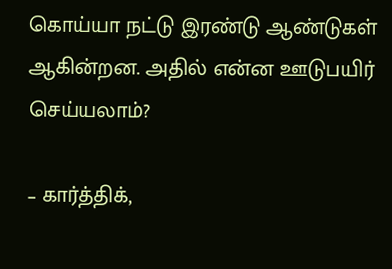கொய்யா நட்டு இரண்டு ஆண்டுகள் ஆகின்றன. அதில் என்ன ஊடுபயிர் செய்யலாம்?

– கார்த்திக்,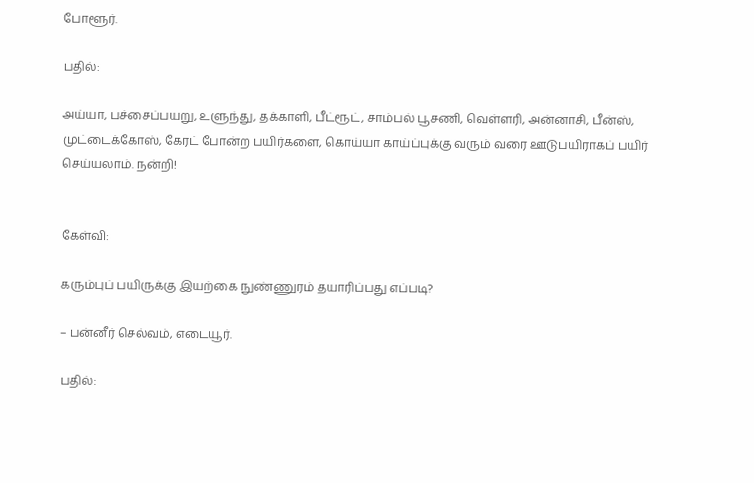போளூர்.

பதில்:

அய்யா, பச்சைப்பயறு, உளுந்து, தக்காளி, பீட்ரூட், சாம்பல் பூசணி, வெள்ளரி, அன்னாசி, பீன்ஸ், முட்டைக்கோஸ், கேரட் போன்ற பயிர்களை, கொய்யா காய்ப்புக்கு வரும் வரை ஊடுபயிராகப் பயிர் செய்யலாம். நன்றி!


கேள்வி:

கரும்புப் பயிருக்கு இயற்கை நுண்ணுரம் தயாரிப்பது எப்படி?

– பன்னீர் செல்வம், எடையூர்.

பதில்: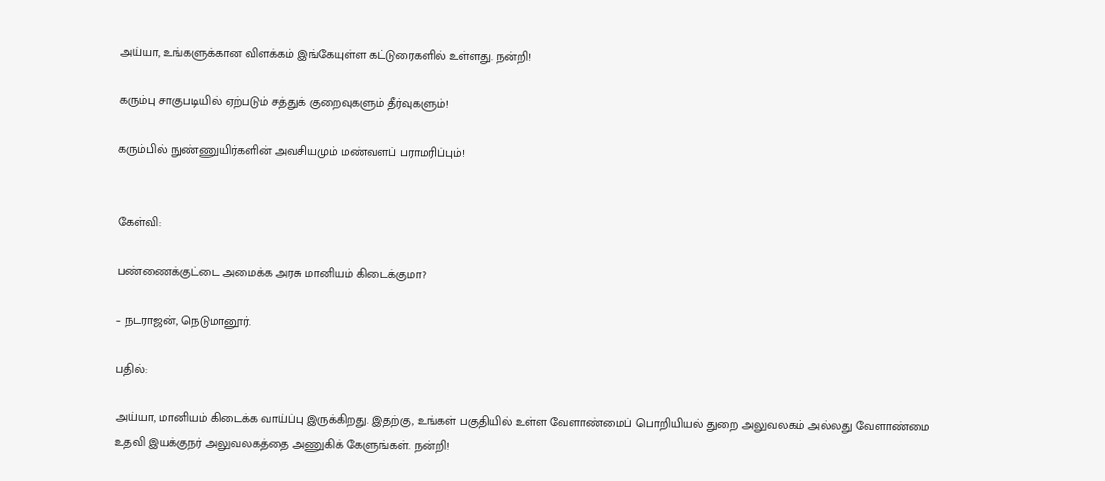அய்யா, உங்களுக்கான விளக்கம் இங்கேயுள்ள கட்டுரைகளில் உள்ளது. நன்றி!

கரும்பு சாகுபடியில் ஏற்படும் சத்துக் குறைவுகளும் தீர்வுகளும்!

கரும்பில் நுண்ணுயிர்களின் அவசியமும் மண்வளப் பராமரிப்பும்!


கேள்வி:

பண்ணைக்குட்டை அமைக்க அரசு மானியம் கிடைக்குமா?

– நடராஜன், நெடுமானூர்.

பதில்:

அய்யா, மானியம் கிடைக்க வாய்ப்பு இருக்கிறது. இதற்கு, உங்கள் பகுதியில் உள்ள வேளாண்மைப் பொறியியல் துறை அலுவலகம் அல்லது வேளாண்மை உதவி இயக்குநர் அலுவலகத்தை அணுகிக் கேளுங்கள். நன்றி!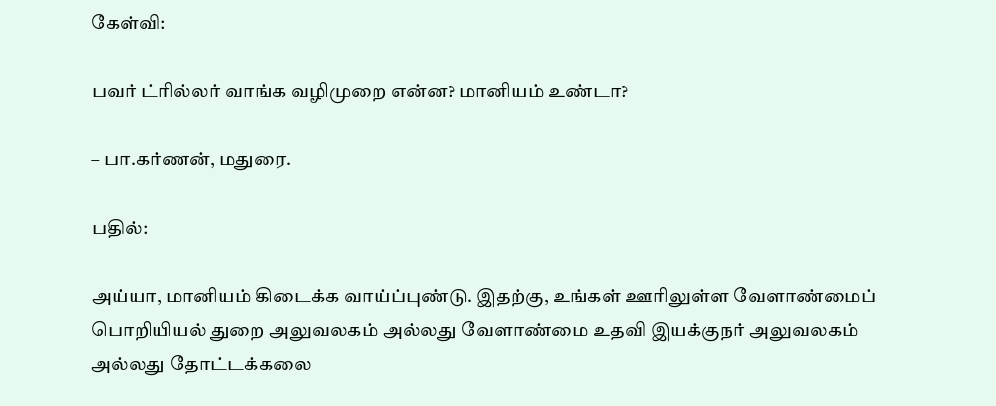கேள்வி:

பவர் ட்ரில்லர் வாங்க வழிமுறை என்ன? மானியம் உண்டா?

– பா.கர்ணன், மதுரை.

பதில்:

அய்யா, மானியம் கிடைக்க வாய்ப்புண்டு. இதற்கு, உங்கள் ஊரிலுள்ள வேளாண்மைப் பொறியியல் துறை அலுவலகம் அல்லது வேளாண்மை உதவி இயக்குநர் அலுவலகம் அல்லது தோட்டக்கலை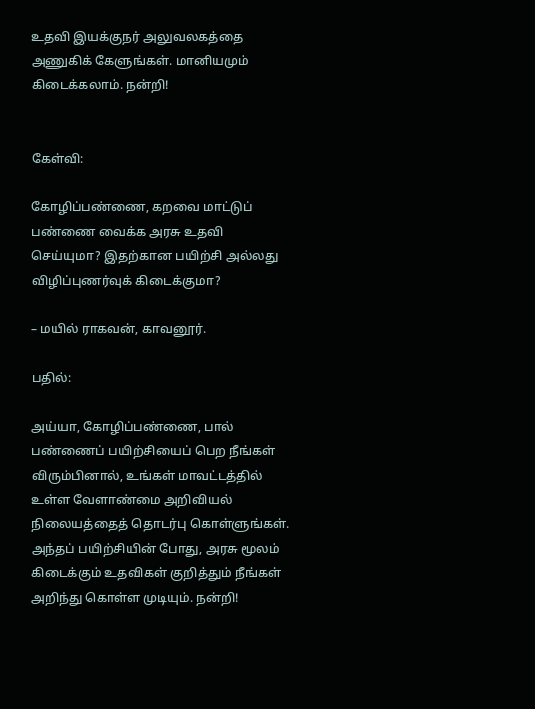உதவி இயக்குநர் அலுவலகத்தை அணுகிக் கேளுங்கள். மானியமும் கிடைக்கலாம். நன்றி!


கேள்வி:

கோழிப்பண்ணை, கறவை மாட்டுப் பண்ணை வைக்க அரசு உதவி செய்யுமா? இதற்கான பயிற்சி அல்லது விழிப்புணர்வுக் கிடைக்குமா?

– மயில் ராகவன், காவனூர்.

பதில்:

அய்யா, கோழிப்பண்ணை, பால் பண்ணைப் பயிற்சியைப் பெற நீங்கள் விரும்பினால், உங்கள் மாவட்டத்தில் உள்ள வேளாண்மை அறிவியல் நிலையத்தைத் தொடர்பு கொள்ளுங்கள். அந்தப் பயிற்சியின் போது, அரசு மூலம் கிடைக்கும் உதவிகள் குறித்தும் நீங்கள் அறிந்து கொள்ள முடியும். நன்றி!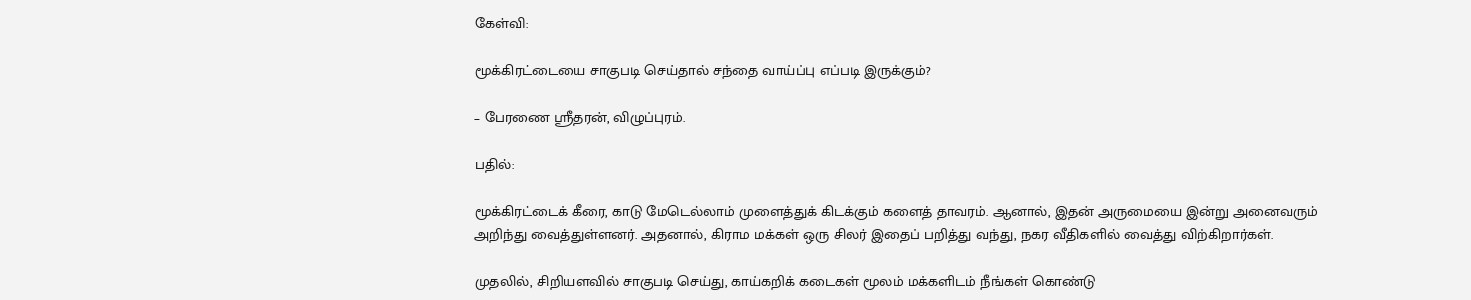கேள்வி:

மூக்கிரட்டையை சாகுபடி செய்தால் சந்தை வாய்ப்பு எப்படி இருக்கும்?

– பேரணை ஸ்ரீதரன், விழுப்புரம்.

பதில்:

மூக்கிரட்டைக் கீரை, காடு மேடெல்லாம் முளைத்துக் கிடக்கும் களைத் தாவரம். ஆனால், இதன் அருமையை இன்று அனைவரும் அறிந்து வைத்துள்ளனர். அதனால், கிராம மக்கள் ஒரு சிலர் இதைப் பறித்து வந்து, நகர வீதிகளில் வைத்து விற்கிறார்கள்.

முதலில், சிறியளவில் சாகுபடி செய்து, காய்கறிக் கடைகள் மூலம் மக்களிடம் நீங்கள் கொண்டு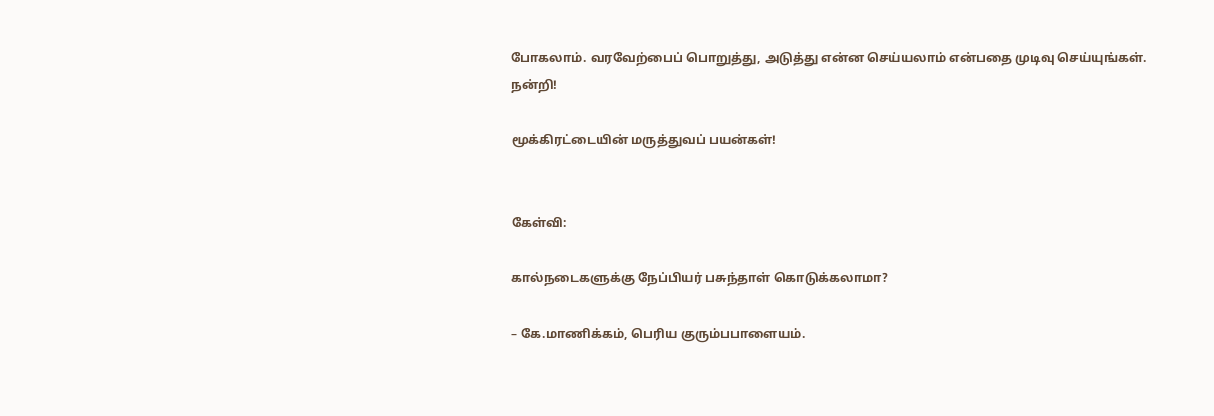போகலாம். வரவேற்பைப் பொறுத்து, அடுத்து என்ன செய்யலாம் என்பதை முடிவு செய்யுங்கள். நன்றி!

மூக்கிரட்டையின் மருத்துவப் பயன்கள்!


கேள்வி:

கால்நடைகளுக்கு நேப்பியர் பசுந்தாள் கொடுக்கலாமா?

– கே.மாணிக்கம், பெரிய குரும்பபாளையம்.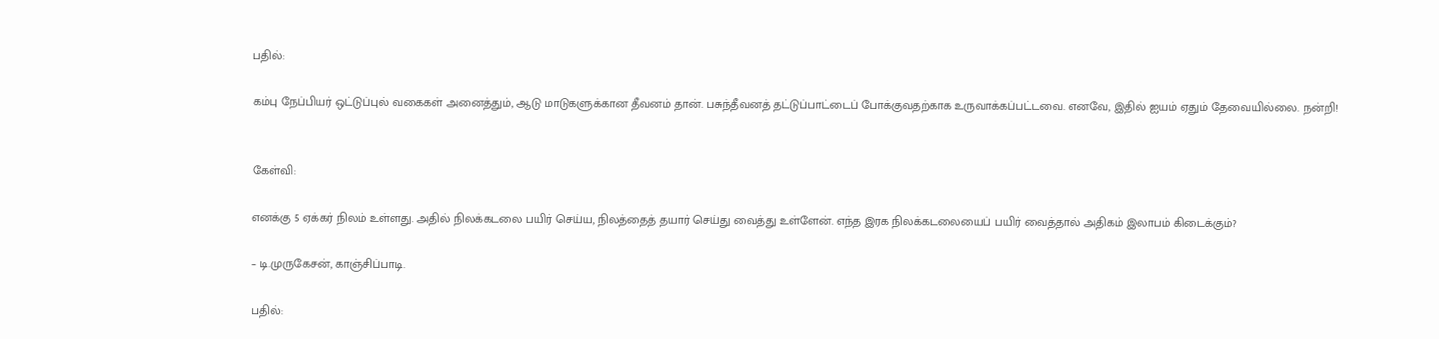பதில்:

கம்பு நேப்பியர் ஒட்டுப்புல் வகைகள் அனைத்தும், ஆடு மாடுகளுக்கான தீவனம் தான். பசுந்தீவனத் தட்டுப்பாட்டைப் போக்குவதற்காக உருவாக்கப்பட்டவை. எனவே, இதில் ஐயம் ஏதும் தேவையில்லை. நன்றி!


கேள்வி:

எனக்கு 5 ஏக்கர் நிலம் உள்ளது. அதில் நிலக்கடலை பயிர் செய்ய, நிலத்தைத் தயார் செய்து வைத்து உள்ளேன். எந்த இரக நிலக்கடலையைப் பயிர் வைத்தால் அதிகம் இலாபம் கிடைக்கும்?

– டி.முருகேசன், காஞ்சிப்பாடி.

பதில்: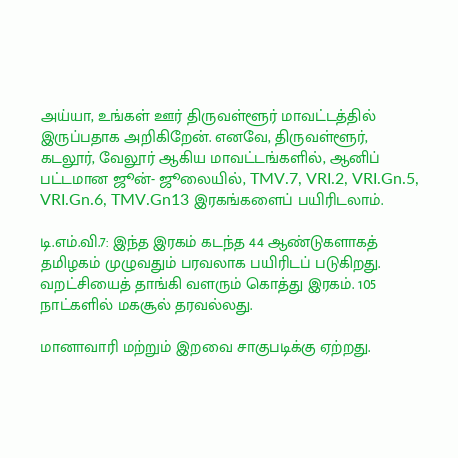அய்யா, உங்கள் ஊர் திருவள்ளூர் மாவட்டத்தில் இருப்பதாக அறிகிறேன். எனவே, திருவள்ளூர், கடலூர், வேலூர் ஆகிய மாவட்டங்களில், ஆனிப் பட்டமான ஜூன்- ஜூலையில், TMV.7, VRI.2, VRI.Gn.5, VRI.Gn.6, TMV.Gn13 இரகங்களைப் பயிரிடலாம்.

டி.எம்.வி.7: இந்த இரகம் கடந்த 44 ஆண்டுகளாகத் தமிழகம் முழுவதும் பரவலாக பயிரிடப் படுகிறது. வறட்சியைத் தாங்கி வளரும் கொத்து இரகம். 105 நாட்களில் மகசூல் தரவல்லது.

மானாவாரி மற்றும் இறவை சாகுபடிக்கு ஏற்றது.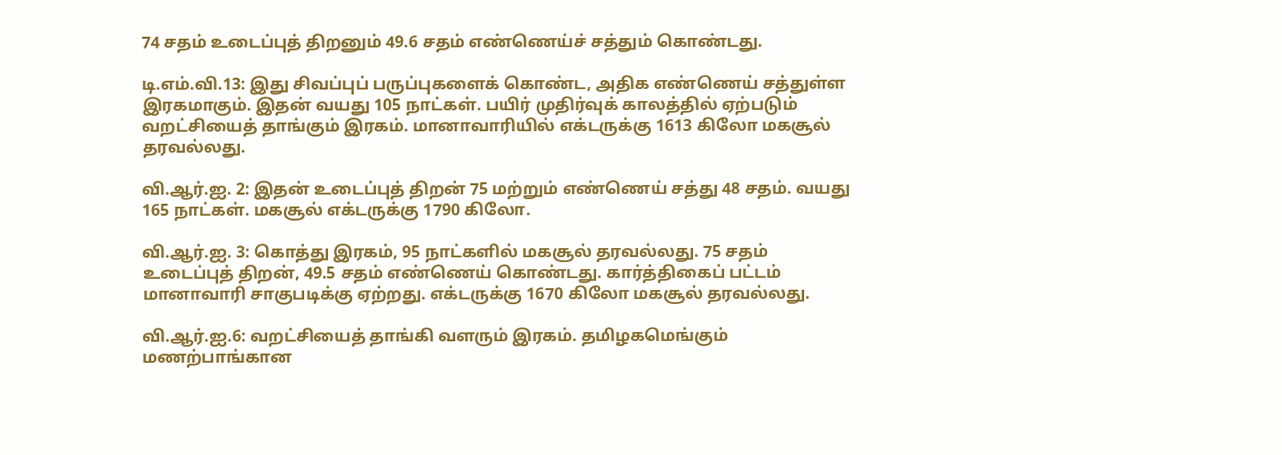74 சதம் உடைப்புத் திறனும் 49.6 சதம் எண்ணெய்ச் சத்தும் கொண்டது.

டி.எம்.வி.13: இது சிவப்புப் பருப்புகளைக் கொண்ட, அதிக எண்ணெய் சத்துள்ள இரகமாகும். இதன் வயது 105 நாட்கள். பயிர் முதிர்வுக் காலத்தில் ஏற்படும் வறட்சியைத் தாங்கும் இரகம். மானாவாரியில் எக்டருக்கு 1613 கிலோ மகசூல் தரவல்லது.

வி.ஆர்.ஐ. 2: இதன் உடைப்புத் திறன் 75 மற்றும் எண்ணெய் சத்து 48 சதம். வயது 165 நாட்கள். மகசூல் எக்டருக்கு 1790 கிலோ.

வி.ஆர்.ஐ. 3: கொத்து இரகம், 95 நாட்களில் மகசூல் தரவல்லது. 75 சதம் உடைப்புத் திறன், 49.5 சதம் எண்ணெய் கொண்டது. கார்த்திகைப் பட்டம் மானாவாரி சாகுபடிக்கு ஏற்றது. எக்டருக்கு 1670 கிலோ மகசூல் தரவல்லது.

வி.ஆர்.ஐ.6: வறட்சியைத் தாங்கி வளரும் இரகம். தமிழகமெங்கும் மணற்பாங்கான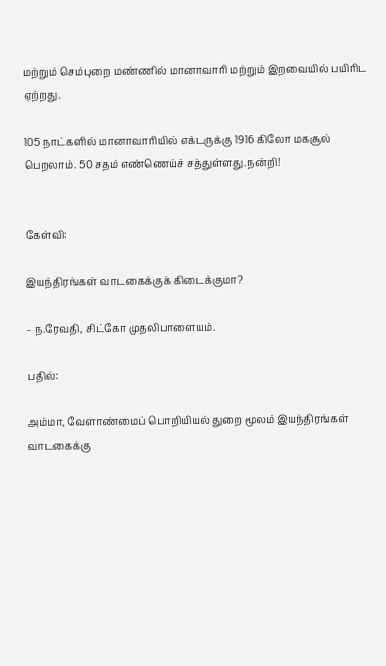மற்றும் செம்புறை மண்ணில் மானாவாரி மற்றும் இறவையில் பயிரிட ஏற்றது.

105 நாட்களில் மானாவாரியில் எக்டருக்கு 1916 கிலோ மகசூல் பெறலாம். 50 சதம் எண்ணெய்ச் சத்துள்ளது.நன்றி!


கேள்வி:

இயந்திரங்கள் வாடகைக்குக் கிடைக்குமா?

– ந.ரேவதி, சிட்கோ முதலிபாளையம்.

பதில்:

அம்மா, வேளாண்மைப் பொறியியல் துறை மூலம் இயந்திரங்கள் வாடகைக்கு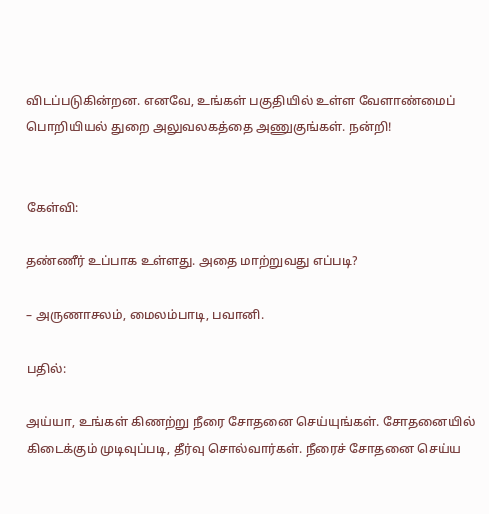விடப்படுகின்றன. எனவே, உங்கள் பகுதியில் உள்ள வேளாண்மைப் பொறியியல் துறை அலுவலகத்தை அணுகுங்கள். நன்றி!


கேள்வி:

தண்ணீர் உப்பாக உள்ளது. அதை மாற்றுவது எப்படி?

– அருணாசலம், மைலம்பாடி, பவானி.

பதில்:

அய்யா, உங்கள் கிணற்று நீரை சோதனை செய்யுங்கள். சோதனையில் கிடைக்கும் முடிவுப்படி, தீர்வு சொல்வார்கள். நீரைச் சோதனை செய்ய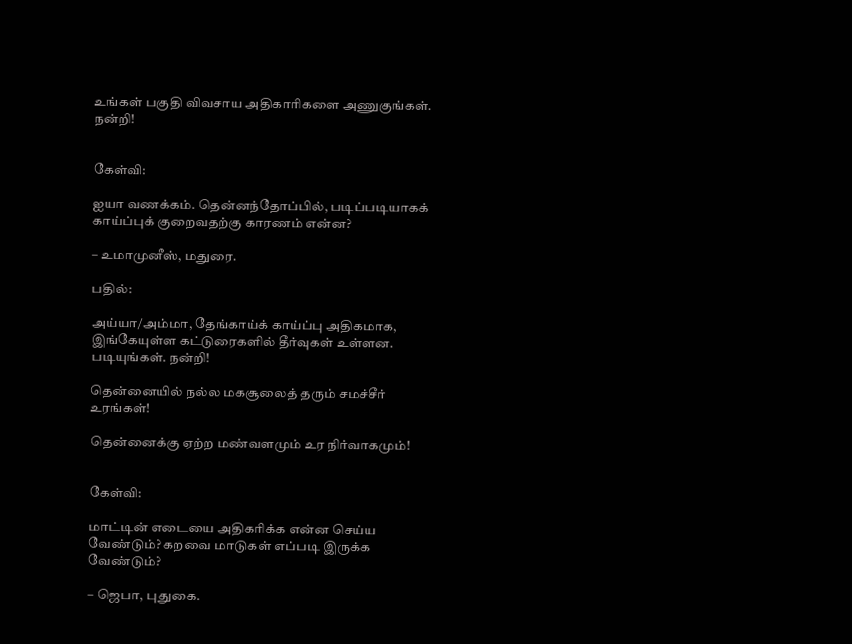உங்கள் பகுதி விவசாய அதிகாரிகளை அணுகுங்கள். நன்றி!


கேள்வி:

ஐயா வணக்கம். தென்னந்தோப்பில், படிப்படியாகக் காய்ப்புக் குறைவதற்கு காரணம் என்ன?

– உமாமுனீஸ், மதுரை.

பதில்:

அய்யா/அம்மா, தேங்காய்க் காய்ப்பு அதிகமாக, இங்கேயுள்ள கட்டுரைகளில் தீர்வுகள் உள்ளன. படியுங்கள். நன்றி!

தென்னையில் நல்ல மகசூலைத் தரும் சமச்சீர் உரங்கள்!

தென்னைக்கு ஏற்ற மண்வளமும் உர நிர்வாகமும்!


கேள்வி:

மாட்டின் எடையை அதிகரிக்க என்ன செய்ய வேண்டும்? கறவை மாடுகள் எப்படி இருக்க வேண்டும்?

– ஜெபா, புதுகை.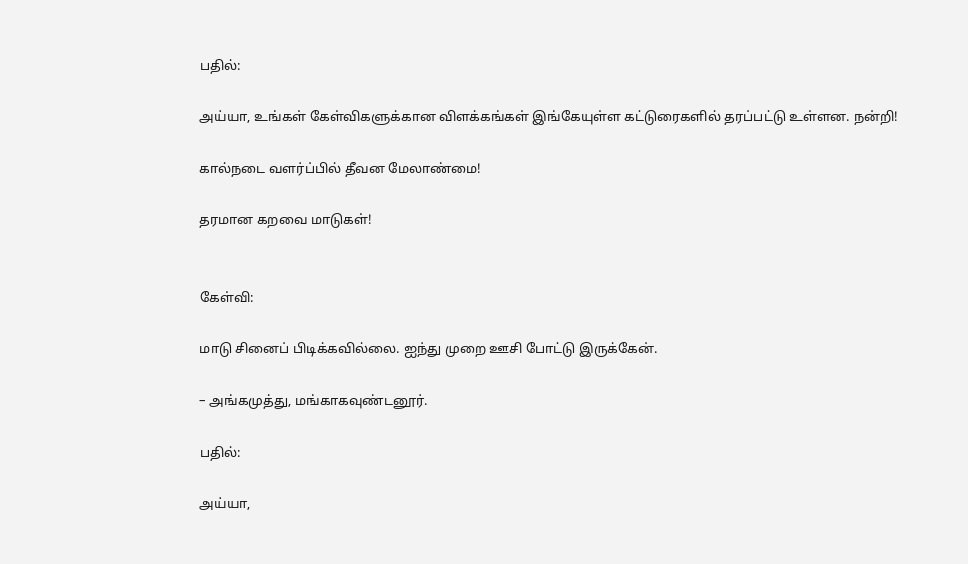பதில்:

அய்யா, உங்கள் கேள்விகளுக்கான விளக்கங்கள் இங்கேயுள்ள கட்டுரைகளில் தரப்பட்டு உள்ளன. நன்றி!

கால்நடை வளர்ப்பில் தீவன மேலாண்மை!

தரமான கறவை மாடுகள்!


கேள்வி:

மாடு சினைப் பிடிக்கவில்லை. ஐந்து முறை ஊசி போட்டு இருக்கேன்.

– அங்கமுத்து, மங்காகவுண்டனூர்.

பதில்:

அய்யா,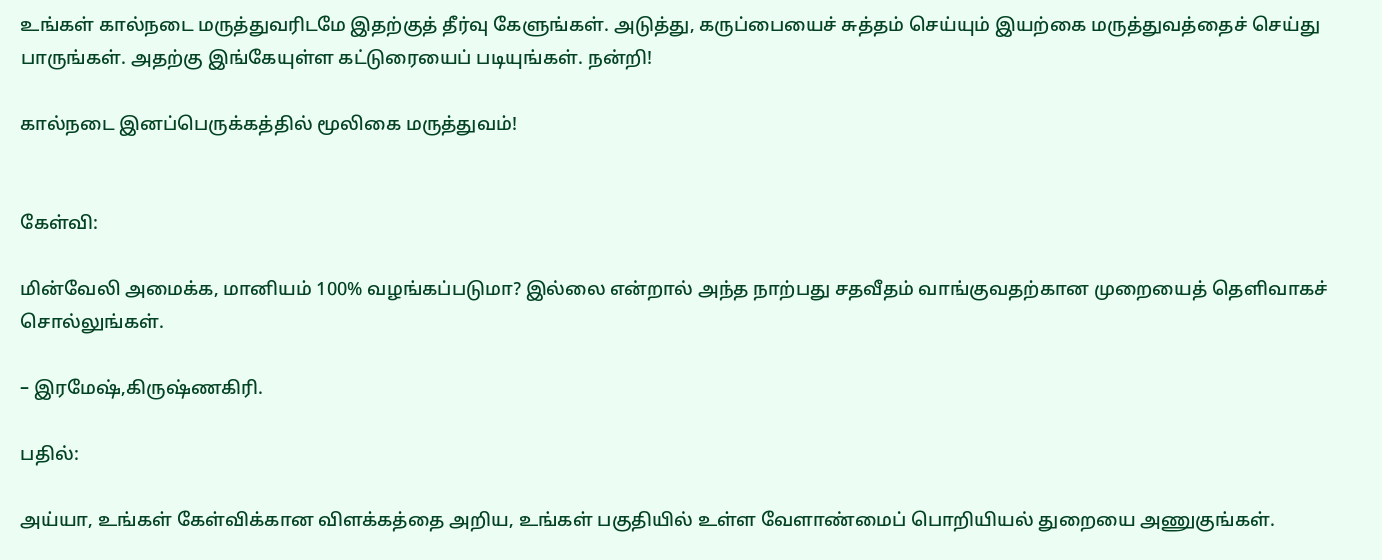உங்கள் கால்நடை மருத்துவரிடமே இதற்குத் தீர்வு கேளுங்கள். அடுத்து, கருப்பையைச் சுத்தம் செய்யும் இயற்கை மருத்துவத்தைச் செய்து பாருங்கள். அதற்கு இங்கேயுள்ள கட்டுரையைப் படியுங்கள். நன்றி!

கால்நடை இனப்பெருக்கத்தில் மூலிகை மருத்துவம்!


கேள்வி:

மின்வேலி அமைக்க, மானியம் 100% வழங்கப்படுமா? இல்லை என்றால் அந்த நாற்பது சதவீதம் வாங்குவதற்கான முறையைத் தெளிவாகச் சொல்லுங்கள்.

– இரமேஷ்,கிருஷ்ணகிரி.

பதில்:

அய்யா, உங்கள் கேள்விக்கான விளக்கத்தை அறிய, உங்கள் பகுதியில் உள்ள வேளாண்மைப் பொறியியல் துறையை அணுகுங்கள்.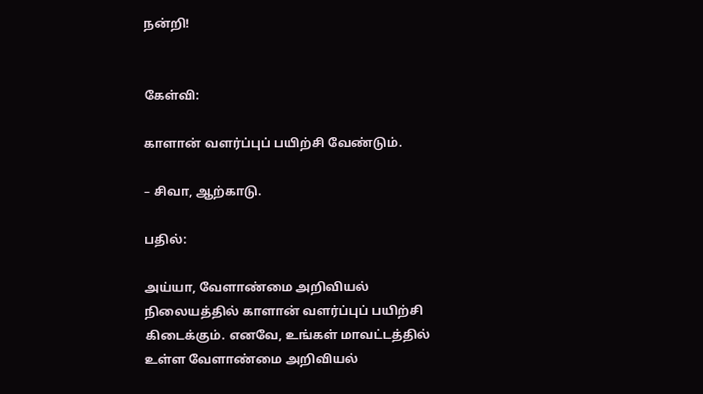நன்றி!


கேள்வி:

காளான் வளர்ப்புப் பயிற்சி வேண்டும்.

– சிவா, ஆற்காடு.

பதில்:

அய்யா, வேளாண்மை அறிவியல் நிலையத்தில் காளான் வளர்ப்புப் பயிற்சி கிடைக்கும். எனவே, உங்கள் மாவட்டத்தில் உள்ள வேளாண்மை அறிவியல்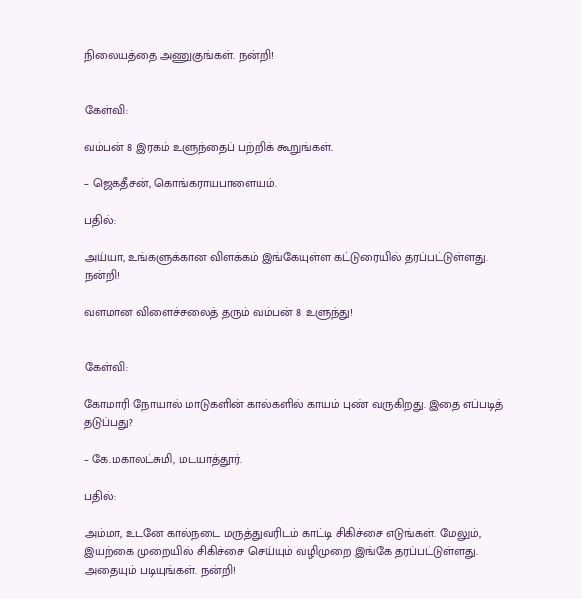நிலையத்தை அணுகுங்கள். நன்றி!


கேள்வி:

வம்பன் 8 இரகம் உளுந்தைப் பற்றிக் கூறுங்கள்.

– ஜெகதீசன், கொங்கராயபாளையம்.

பதில்:

அய்யா, உங்களுக்கான விளக்கம் இங்கேயுள்ள கட்டுரையில் தரப்பட்டுள்ளது. நன்றி!

வளமான விளைச்சலைத் தரும் வம்பன் 8 உளுந்து!


கேள்வி:

கோமாரி நோயால் மாடுகளின் கால்களில் காயம் புண் வருகிறது. இதை எப்படித் தடுப்பது?

– கே.மகாலட்சுமி, மடயாத்தூர்.

பதில்:

அம்மா, உடனே கால்நடை மருத்துவரிடம் காட்டி சிகிச்சை எடுங்கள். மேலும், இயற்கை முறையில் சிகிச்சை செய்யும் வழிமுறை இங்கே தரப்பட்டுள்ளது. அதையும் படியுங்கள். நன்றி!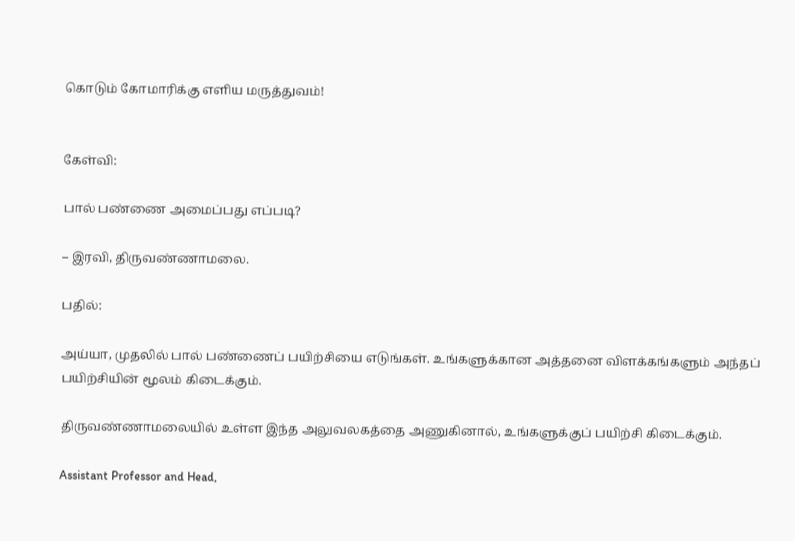கொடும் கோமாரிக்கு எளிய மருத்துவம்!


கேள்வி:

பால் பண்ணை அமைப்பது எப்படி?

– இரவி, திருவண்ணாமலை.

பதில்:

அய்யா, முதலில் பால் பண்ணைப் பயிற்சியை எடுங்கள். உங்களுக்கான அத்தனை விளக்கங்களும் அந்தப் பயிற்சியின் மூலம் கிடைக்கும்.

திருவண்ணாமலையில் உள்ள இந்த அலுவலகத்தை அணுகினால், உங்களுக்குப் பயிற்சி கிடைக்கும்.

Assistant Professor and Head,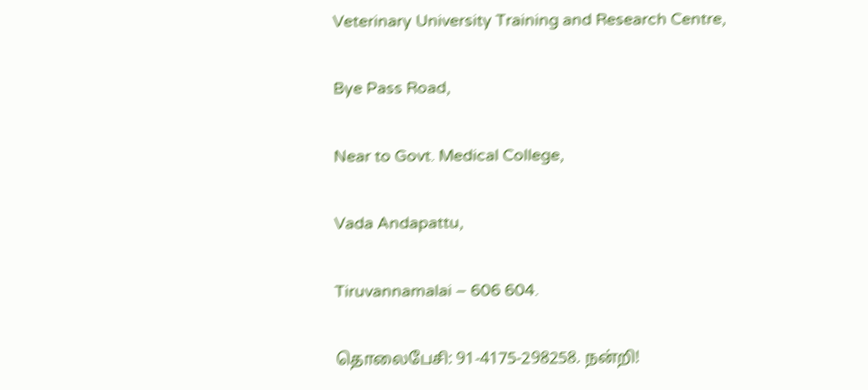Veterinary University Training and Research Centre,

Bye Pass Road,

Near to Govt. Medical College,

Vada Andapattu,

Tiruvannamalai – 606 604.

தொலைபேசி: 91-4175-298258. நன்றி!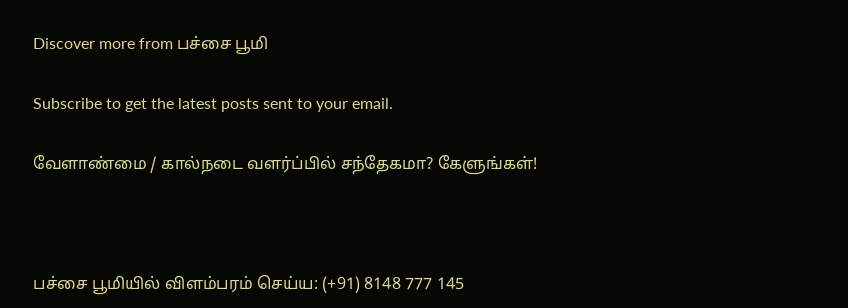Discover more from பச்சை பூமி

Subscribe to get the latest posts sent to your email.

வேளாண்மை / கால்நடை வளர்ப்பில் சந்தேகமா? கேளுங்கள்!



பச்சை பூமியில் விளம்பரம் செய்ய: (+91) 8148 777 145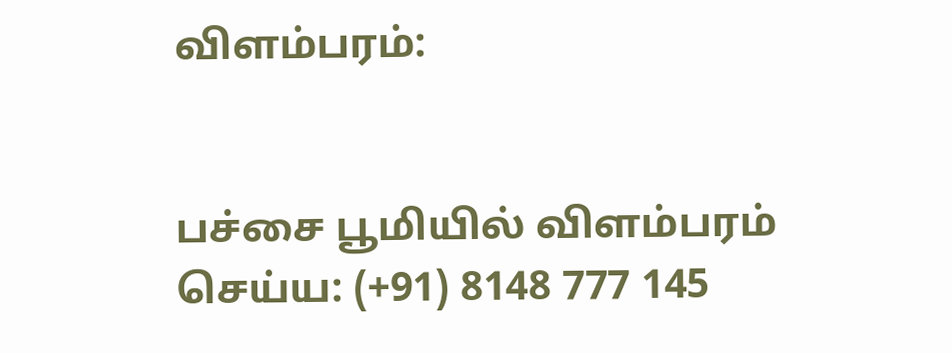விளம்பரம்:


பச்சை பூமியில் விளம்பரம் செய்ய: (+91) 8148 777 145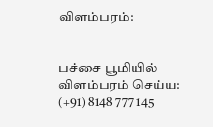விளம்பரம்:


பச்சை பூமியில் விளம்பரம் செய்ய: (+91) 8148 777 145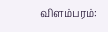விளம்பரம்: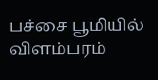பச்சை பூமியில் விளம்பரம்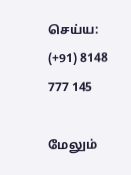செய்ய: (+91) 8148 777 145

மேலும்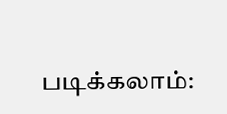படிக்கலாம்: